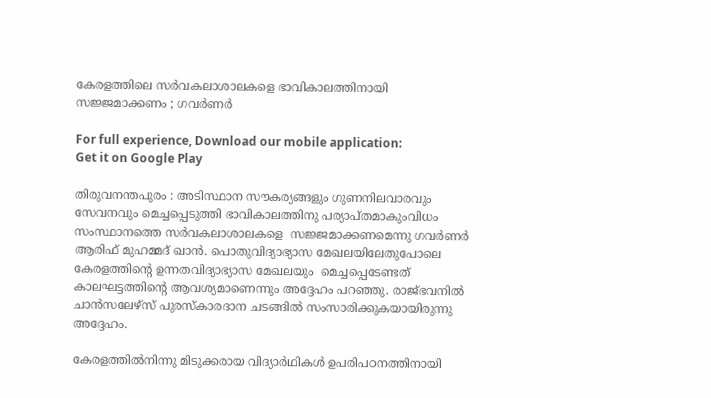കേരളത്തിലെ സർവകലാശാലകളെ ഭാവികാലത്തിനായി സജ്ജമാക്കണം ; ഗവർണർ

For full experience, Download our mobile application:
Get it on Google Play

തിരുവനന്തപുരം : അടിസ്ഥാന സൗകര്യങ്ങളും ഗുണനിലവാരവും സേവനവും മെച്ചപ്പെടുത്തി ഭാവികാലത്തിനു പര്യാപ്തമാകുംവിധം സംസ്ഥാനത്തെ സർവകലാശാലകളെ  സജ്ജമാക്കണമെന്നു ഗവർണർ ആരിഫ് മുഹമ്മദ് ഖാൻ. പൊതുവിദ്യാഭ്യാസ മേഖലയിലേതുപോലെ കേരളത്തിന്റെ ഉന്നതവിദ്യാഭ്യാസ മേഖലയും  മെച്ചപ്പെടേണ്ടത് കാലഘട്ടത്തിന്റെ ആവശ്യമാണെന്നും അദ്ദേഹം പറഞ്ഞു. രാജ്ഭവനിൽ ചാൻസലേഴ്സ് പുരസ്‌കാരദാന ചടങ്ങിൽ സംസാരിക്കുകയായിരുന്നു അദ്ദേഹം.

കേരളത്തിൽനിന്നു മിടുക്കരായ വിദ്യാർഥികൾ ഉപരിപഠനത്തിനായി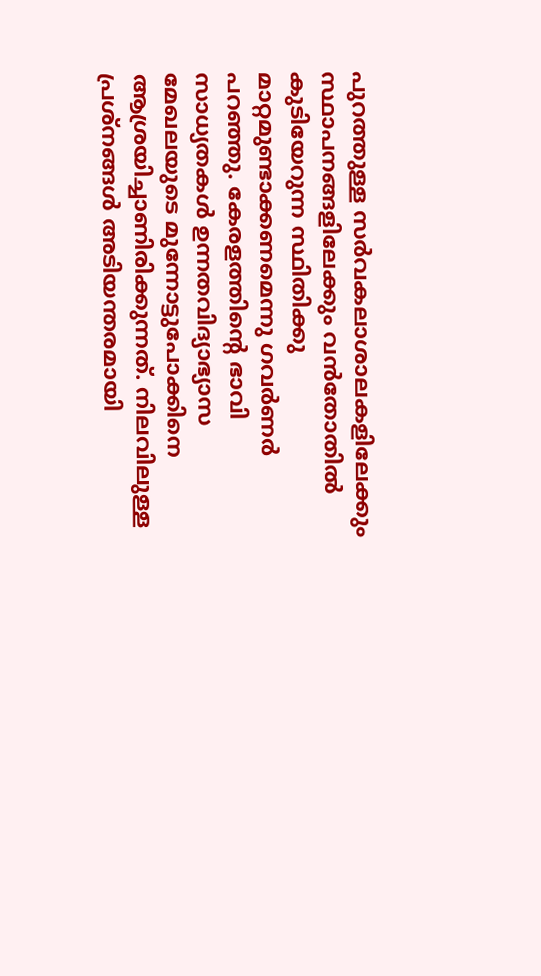പുറത്തുള്ള സർവകലാശാലകളിലേക്കും സ്ഥാപനങ്ങളിലേക്കും വൻതോതിൽ കുടിയേറുന്ന സ്ഥിതിക്കു മാറ്റമുണ്ടാക്കണമെന്നു ഗവർണർ പറഞ്ഞു. കേരളത്തിന്റെ ഭാവി സാധ്യതകൾ ഉന്നതവിദ്യാഭ്യാസ മേഖലയുടെ മുന്നോട്ടുപോക്കിനെ ആശ്രയിച്ചാണിരിക്കുന്നത്. നിലവിലുള്ള പ്രശ്നങ്ങൾ അടിയന്തരമായി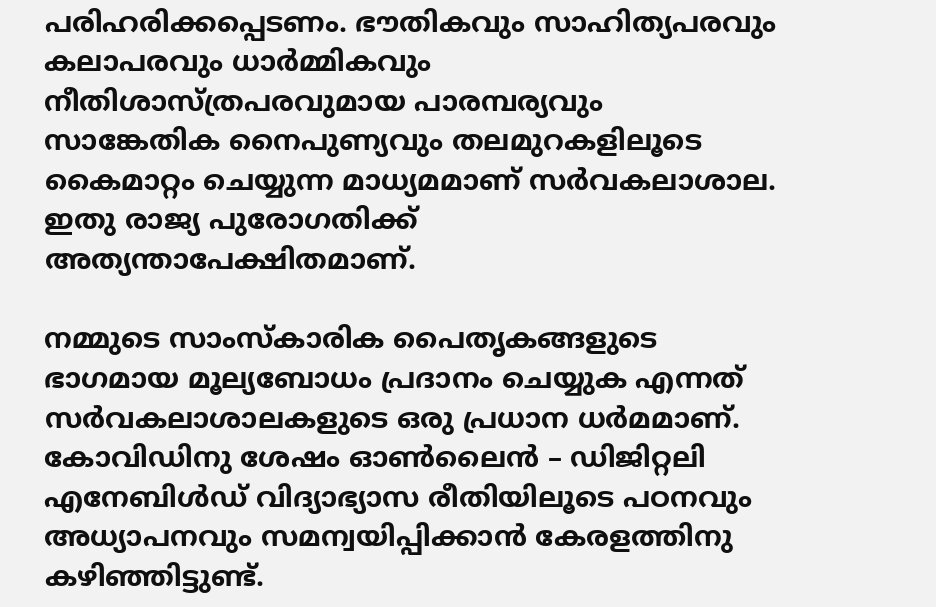പരിഹരിക്കപ്പെടണം. ഭൗതികവും സാഹിത്യപരവും കലാപരവും ധാർമ്മികവും നീതിശാസ്ത്രപരവുമായ പാരമ്പര്യവും സാങ്കേതിക നൈപുണ്യവും തലമുറകളിലൂടെ കൈമാറ്റം ചെയ്യുന്ന മാധ്യമമാണ് സർവകലാശാല.  ഇതു രാജ്യ പുരോഗതിക്ക് അത്യന്താപേക്ഷിതമാണ്.

നമ്മുടെ സാംസ്‌കാരിക പൈതൃകങ്ങളുടെ ഭാഗമായ മൂല്യബോധം പ്രദാനം ചെയ്യുക എന്നത് സർവകലാശാലകളുടെ ഒരു പ്രധാന ധർമമാണ്. കോവിഡിനു ശേഷം ഓൺലൈൻ – ഡിജിറ്റലി എനേബിൾഡ് വിദ്യാഭ്യാസ രീതിയിലൂടെ പഠനവും അധ്യാപനവും സമന്വയിപ്പിക്കാൻ കേരളത്തിനു കഴിഞ്ഞിട്ടുണ്ട്.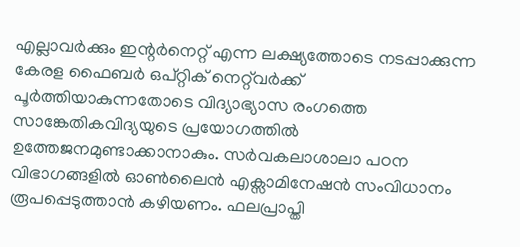എല്ലാവർക്കും ഇന്റർനെറ്റ് എന്ന ലക്ഷ്യത്തോടെ നടപ്പാക്കുന്ന കേരള ഫൈബർ ഒപ്റ്റിക് നെറ്റ്‌വർക്ക് പൂർത്തിയാകുന്നതോടെ വിദ്യാഭ്യാസ രംഗത്തെ സാങ്കേതികവിദ്യയുടെ പ്രയോഗത്തിൽ ഉത്തേജനമുണ്ടാക്കാനാകും. സർവകലാശാലാ പഠന വിഭാഗങ്ങളിൽ ഓൺലൈൻ എക്സാമിനേഷൻ സംവിധാനം രൂപപ്പെടുത്താൻ കഴിയണം. ഫലപ്രാപ്തി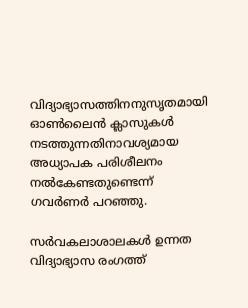വിദ്യാഭ്യാസത്തിനനുസൃതമായി ഓൺലൈൻ ക്ലാസുകൾ നടത്തുന്നതിനാവശ്യമായ അധ്യാപക പരിശീലനം നൽകേണ്ടതുണ്ടെന്ന് ഗവർണർ പറഞ്ഞു.

സർവകലാശാലകൾ ഉന്നത വിദ്യാഭ്യാസ രംഗത്ത്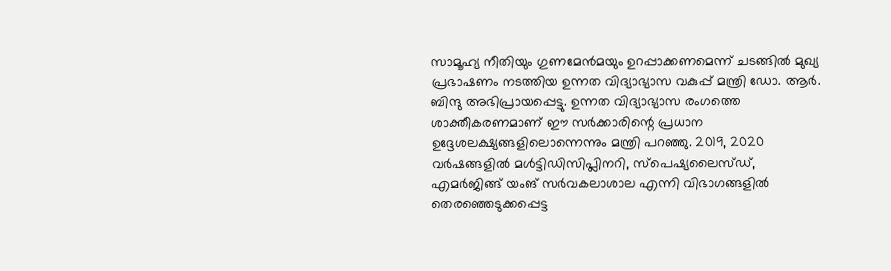സാമൂഹ്യ നീതിയും ഗുണമേൻമയും ഉറപ്പാക്കണമെന്ന് ചടങ്ങിൽ മുഖ്യ പ്രഭാഷണം നടത്തിയ ഉന്നത വിദ്യാഭ്യാസ വകുപ്പ് മന്ത്രി ഡോ. ആർ. ബിന്ദു അഭിപ്രായപ്പെട്ടു. ഉന്നത വിദ്യാഭ്യാസ രംഗത്തെ ശാക്തീകരണമാണ് ഈ സർക്കാരിന്റെ പ്രധാന ഉദ്ദേശലക്ഷ്യങ്ങളിലൊന്നെന്നും മന്ത്രി പറഞ്ഞു. 2019, 2020 വർഷങ്ങളിൽ മൾട്ടിഡിസിപ്ലിനറി, സ്പെഷ്യലൈസ്ഡ്, എമർജിങ്ങ് യംങ് സർവകലാശാല എന്നി വിഭാഗങ്ങളിൽ തെരഞ്ഞെടുക്കപ്പെട്ട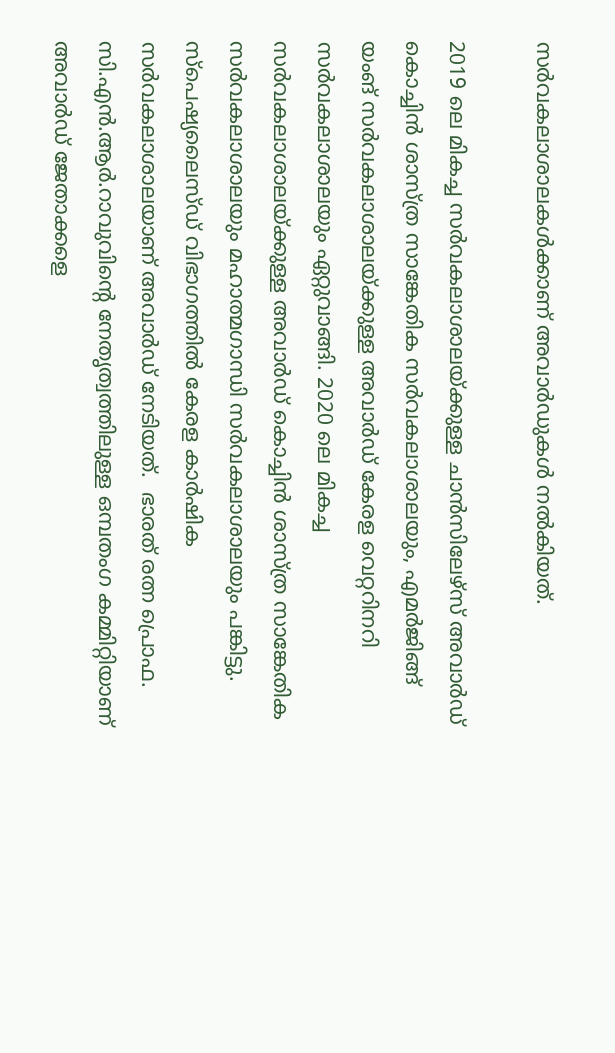സർവകലാശാലകൾക്കാണ് അവാർഡുകൾ നൽകിയത്.

2019 ലെ മികച്ച സർവകലാശാലയ്ക്കുള്ള ചാൻസിലേഴ്സ് അവാർഡ് കൊച്ചിൻ ശാസ്ത്ര സാങ്കേതിക സർവകലാശാലയും, എമർജിങ്ങ് യംങ് സർവകലാശാലയ്ക്കുള്ള അവാർഡ് കേരള വെറ്ററിനറി സർവകലാശാലയും ഏറ്റുവാങ്ങി. 2020 ലെ മികച്ച സർവകലാശാലയ്ക്കുള്ള അവാർഡ് കൊച്ചിൻ ശാസ്ത്ര സാങ്കേതിക സർവകലാശാലയും മഹാത്മഗാന്ധി സർവകലാശാലയും പങ്കിട്ടു. സ്പെഷ്യലൈസ്ഡ് വിഭാഗത്തിൽ കേരള കാർഷിക സർവകലാശാലയാണ് അവാർഡ് നേടിയത്.  ഭാരത് രത്ന പ്രൊഫ. സി.എൻ.ആർ.റാവുവിന്റെ നേതൃത്വത്തിലുള്ള ഒമ്പതംഗ കമ്മിറ്റിയാണ് അവാർഡ് ജേതാക്കളെ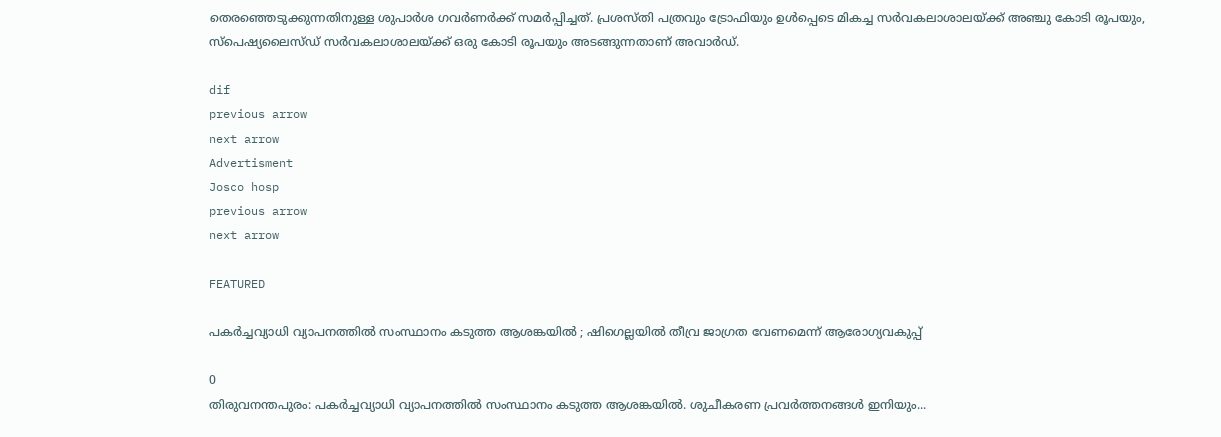തെരഞ്ഞെടുക്കുന്നതിനുള്ള ശുപാർശ ഗവർണർക്ക് സമർപ്പിച്ചത്. പ്രശസ്തി പത്രവും ട്രോഫിയും ഉൾപ്പെടെ മികച്ച സർവകലാശാലയ്ക്ക് അഞ്ചു കോടി രൂപയും, സ്‌പെഷ്യലൈസ്ഡ് സർവകലാശാലയ്ക്ക് ഒരു കോടി രൂപയും അടങ്ങുന്നതാണ് അവാർഡ്.

dif
previous arrow
next arrow
Advertisment
Josco hosp
previous arrow
next arrow

FEATURED

പകർച്ചവ്യാധി വ്യാപനത്തിൽ സംസ്ഥാനം കടുത്ത ആശങ്കയിൽ ; ഷിഗെല്ലയിൽ തീവ്ര ജാഗ്രത വേണമെന്ന് ആരോഗ്യവകുപ്പ്

0
തിരുവനന്തപുരം: പകർച്ചവ്യാധി വ്യാപനത്തിൽ സംസ്ഥാനം കടുത്ത ആശങ്കയിൽ. ശുചീകരണ പ്രവർത്തനങ്ങൾ ഇനിയും...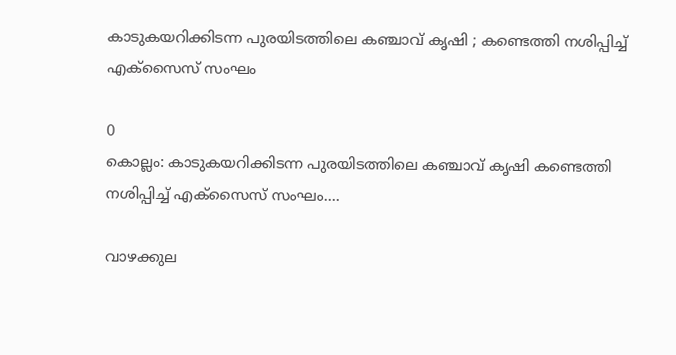കാടുകയറിക്കിടന്ന പുരയിടത്തിലെ കഞ്ചാവ് കൃഷി ; കണ്ടെത്തി നശിപ്പിച്ച് എക്സൈസ് സംഘം

0
കൊല്ലം: കാടുകയറിക്കിടന്ന പുരയിടത്തിലെ കഞ്ചാവ് കൃഷി കണ്ടെത്തി നശിപ്പിച്ച് എക്സൈസ് സംഘം....

വാഴക്കുല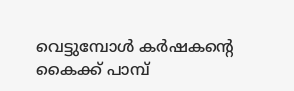വെട്ടുമ്പോള്‍ കര്‍ഷകന്‍റെ കൈക്ക് പാമ്പ്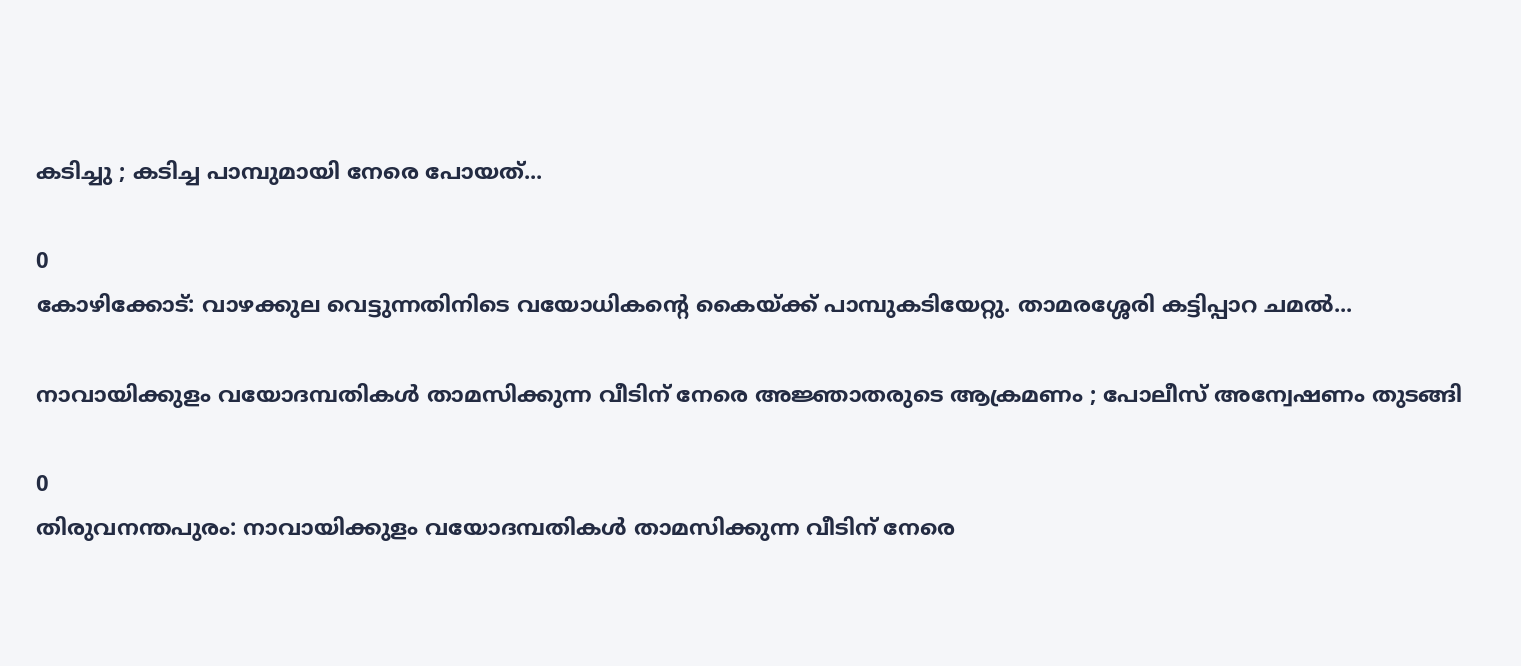കടിച്ചു ; കടിച്ച പാമ്പുമായി നേരെ പോയത്...

0
കോഴിക്കോട്: വാഴക്കുല വെട്ടുന്നതിനിടെ വയോധികന്‍റെ കൈയ്ക്ക് പാമ്പുകടിയേറ്റു. താമരശ്ശേരി കട്ടിപ്പാറ ചമല്‍...

നാവായിക്കുളം വയോദമ്പതികൾ താമസിക്കുന്ന വീടിന് നേരെ അജ്ഞാതരുടെ ആക്രമണം ; പോലീസ് അന്വേഷണം തുടങ്ങി

0
തിരുവനന്തപുരം: നാവായിക്കുളം വയോദമ്പതികൾ താമസിക്കുന്ന വീടിന് നേരെ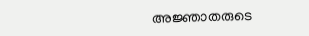അജ്ഞാതരുടെ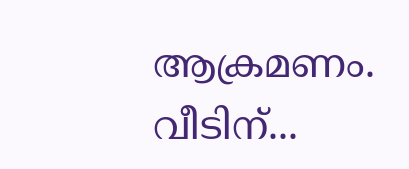ആക്രമണം. വീടിന്...